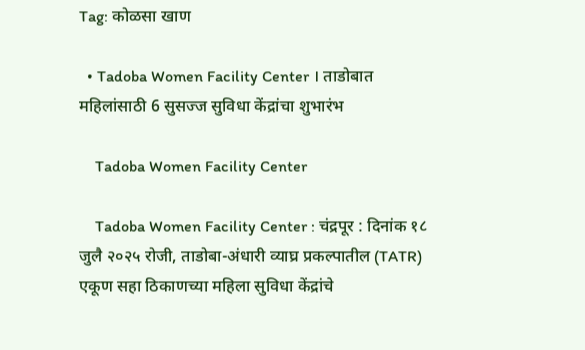Tag: कोळसा खाण

  • Tadoba Women Facility Center । ताडोबात महिलांसाठी 6 सुसज्ज सुविधा केंद्रांचा शुभारंभ

    Tadoba Women Facility Center

    Tadoba Women Facility Center : चंद्रपूर : दिनांक १८ जुलै २०२५ रोजी, ताडोबा-अंधारी व्याघ्र प्रकल्पातील (TATR) एकूण सहा ठिकाणच्या महिला सुविधा केंद्रांचे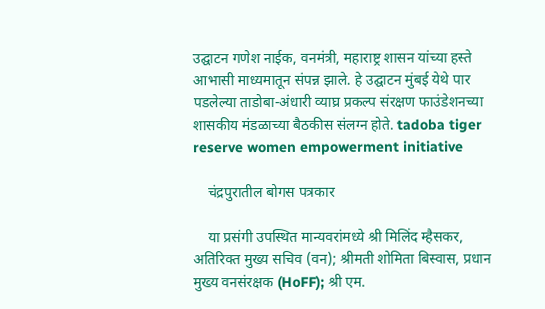उद्घाटन गणेश नाईक, वनमंत्री, महाराष्ट्र शासन यांच्या हस्ते आभासी माध्यमातून संपन्न झाले. हे उद्घाटन मुंबई येथे पार पडलेल्या ताडोबा-अंधारी व्याघ्र प्रकल्प संरक्षण फाउंडेशनच्या शासकीय मंडळाच्या बैठकीस संलग्न होते. tadoba tiger reserve women empowerment initiative

    चंद्रपुरातील बोगस पत्रकार

    या प्रसंगी उपस्थित मान्यवरांमध्ये श्री मिलिंद म्हैसकर, अतिरिक्त मुख्य सचिव (वन); श्रीमती शोमिता बिस्वास, प्रधान मुख्य वनसंरक्षक (HoFF); श्री एम.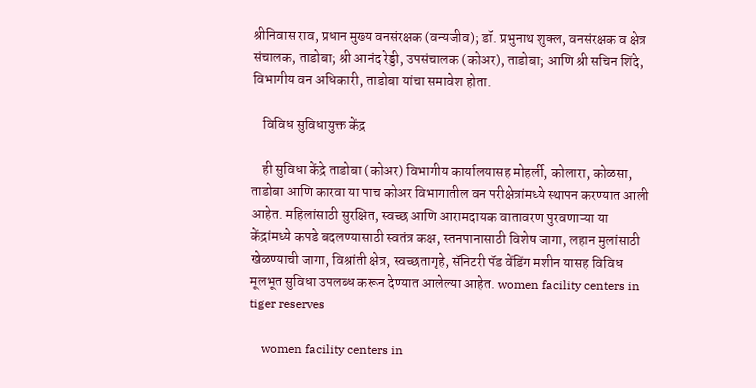श्रीनिवास राव, प्रधान मुख्य वनसंरक्षक (वन्यजीव); डॉ. प्रभुनाथ शुक्ल, वनसंरक्षक व क्षेत्र संचालक, ताडोबा; श्री आनंद रेड्डी, उपसंचालक (कोअर), ताडोबा; आणि श्री सचिन शिंदे, विभागीय वन अधिकारी, ताडोबा यांचा समावेश होता.

    विविध सुविधायुक्त केंद्र

    ही सुविधा केंद्रे ताडोबा (कोअर) विभागीय कार्यालयासह मोहर्ली, कोलारा, कोळसा, ताडोबा आणि कारवा या पाच कोअर विभागातील वन परीक्षेत्रांमध्ये स्थापन करण्यात आली आहेत. महिलांसाठी सुरक्षित, स्वच्छ आणि आरामदायक वातावरण पुरवणाऱ्या या केंद्रांमध्ये कपडे बदलण्यासाठी स्वतंत्र कक्ष, स्तनपानासाठी विशेष जागा, लहान मुलांसाठी खेळण्याची जागा, विश्रांती क्षेत्र, स्वच्छतागृहे, सॅनिटरी पॅड वेंडिंग मशीन यासह विविध मूलभूत सुविधा उपलब्ध करून देण्यात आलेल्या आहेत. women facility centers in tiger reserves

    women facility centers in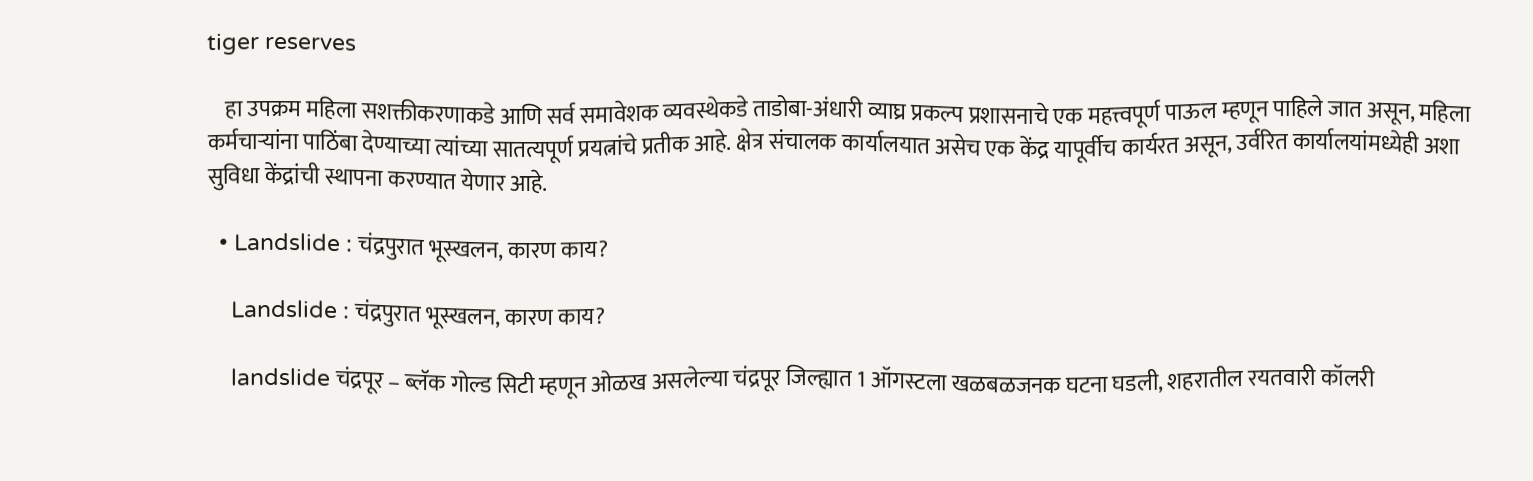tiger reserves

    हा उपक्रम महिला सशक्तीकरणाकडे आणि सर्व समावेशक व्यवस्थेकडे ताडोबा-अंधारी व्याघ्र प्रकल्प प्रशासनाचे एक महत्त्वपूर्ण पाऊल म्हणून पाहिले जात असून, महिला कर्मचार्‍यांना पाठिंबा देण्याच्या त्यांच्या सातत्यपूर्ण प्रयत्नांचे प्रतीक आहे. क्षेत्र संचालक कार्यालयात असेच एक केंद्र यापूर्वीच कार्यरत असून, उर्वरित कार्यालयांमध्येही अशा सुविधा केंद्रांची स्थापना करण्यात येणार आहे.

  • Landslide : चंद्रपुरात भूस्खलन, कारण काय?

    Landslide : चंद्रपुरात भूस्खलन, कारण काय?

    landslide चंद्रपूर – ब्लॅक गोल्ड सिटी म्हणून ओळख असलेल्या चंद्रपूर जिल्ह्यात 1 ऑगस्टला खळबळजनक घटना घडली, शहरातील रयतवारी कॉलरी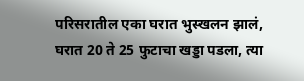परिसरातील एका घरात भुस्खलन झालं, घरात 20 ते 25 फुटाचा खड्डा पडला, त्या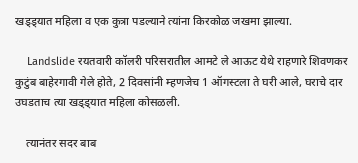खड्ड्यात महिला व एक कुत्रा पडल्याने त्यांना किरकोळ जखमा झाल्या.

    Landslide रयतवारी कॉलरी परिसरातील आमटे ले आऊट येथे राहणारे शिवणकर कुटुंब बाहेरगावी गेले होते, 2 दिवसांनी म्हणजेच 1 ऑगस्टला ते घरी आले, घराचे दार उघडताच त्या खड्ड्यात महिला कोसळली.

    त्यानंतर सदर बाब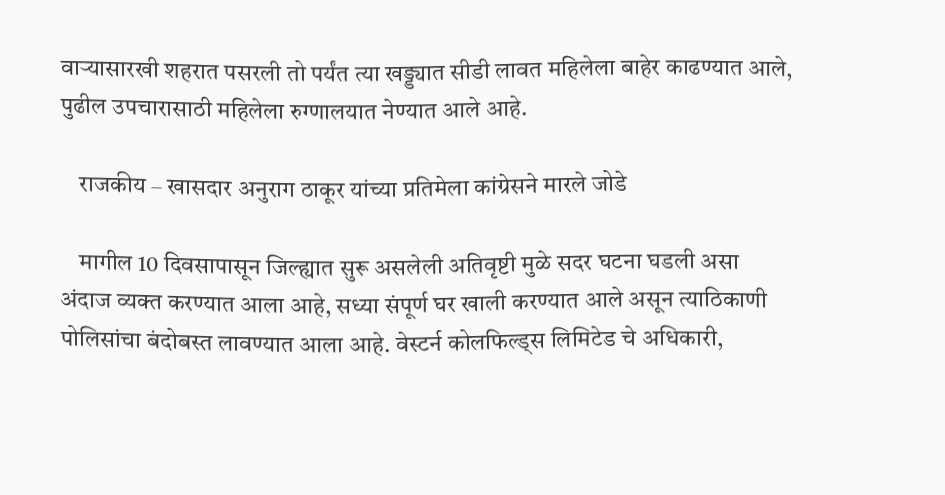वाऱ्यासारखी शहरात पसरली तो पर्यंत त्या खड्ड्यात सीडी लावत महिलेला बाहेर काढण्यात आले, पुढील उपचारासाठी महिलेला रुग्णालयात नेण्यात आले आहे.

    राजकीय – खासदार अनुराग ठाकूर यांच्या प्रतिमेला कांग्रेसने मारले जोडे

    मागील 10 दिवसापासून जिल्ह्यात सुरू असलेली अतिवृष्टी मुळे सदर घटना घडली असा अंदाज व्यक्त करण्यात आला आहे, सध्या संपूर्ण घर खाली करण्यात आले असून त्याठिकाणी पोलिसांचा बंदोबस्त लावण्यात आला आहे. वेस्टर्न कोलफिल्ड्स लिमिटेड चे अधिकारी,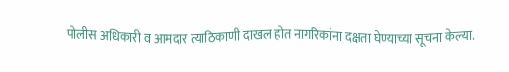पोलीस अधिकारी व आमदार त्याठिकाणी दाखल होत नागरिकांना दक्षता घेण्याच्या सूचना केल्या.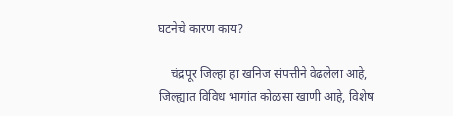घटनेचे कारण काय?

    चंद्रपूर जिल्हा हा खनिज संपत्तीने वेढलेला आहे, जिल्ह्यात विविध भागांत कोळसा खाणी आहे, विशेष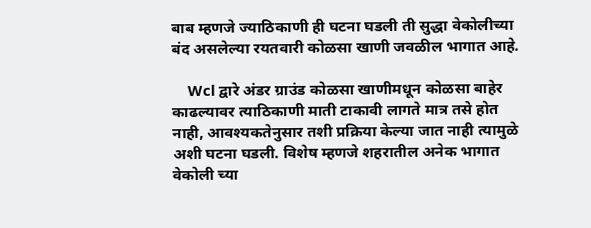बाब म्हणजे ज्याठिकाणी ही घटना घडली ती सुद्धा वेकोलीच्या बंद असलेल्या रयतवारी कोळसा खाणी जवळील भागात आहे.

    Wcl द्वारे अंडर ग्राउंड कोळसा खाणीमधून कोळसा बाहेर काढल्यावर त्याठिकाणी माती टाकावी लागते मात्र तसे होत नाही, आवश्यकतेनुसार तशी प्रक्रिया केल्या जात नाही त्यामुळे अशी घटना घडली. विशेष म्हणजे शहरातील अनेक भागात वेकोली च्या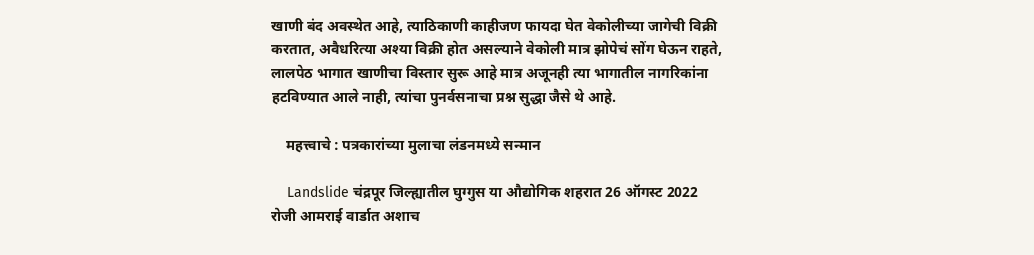खाणी बंद अवस्थेत आहे, त्याठिकाणी काहीजण फायदा घेत वेकोलीच्या जागेची विक्री करतात, अवैधरित्या अश्या विक्री होत असल्याने वेकोली मात्र झोपेचं सोंग घेऊन राहते, लालपेठ भागात खाणीचा विस्तार सुरू आहे मात्र अजूनही त्या भागातील नागरिकांना हटविण्यात आले नाही, त्यांचा पुनर्वसनाचा प्रश्न सुद्धा जैसे थे आहे.

    महत्त्वाचे : पत्रकारांच्या मुलाचा लंडनमध्ये सन्मान

    Landslide चंद्रपूर जिल्ह्यातील घुग्गुस या औद्योगिक शहरात 26 ऑगस्ट 2022 रोजी आमराई वार्डात अशाच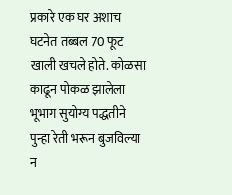प्रकारे एक घर अशाच घटनेत तब्बल 70 फूट खाली खचले होते. कोळसा काढून पोकळ झालेला भूभाग सुयोग्य पद्धतीने पुन्हा रेती भरून बुजविल्या न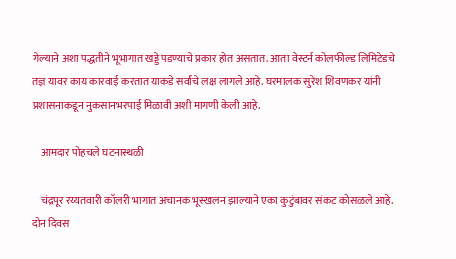गेल्याने अशा पद्धतीने भूभागात खड्डे पडण्याचे प्रकार होत असतात. आता वेस्टर्न कोलफील्ड लिमिटेडचे तज्ञ यावर काय कारवाई करतात याकडे सर्वांचे लक्ष लागले आहे. घरमालक सुरेश शिवणकर यांनी प्रशासनाकडून नुकसानभरपाई मिळावी अशी मागणी केली आहे.

    आमदार पोहचले घटनास्थळी

    चंद्रपूर रय्यतवारी कॉलरी भागात अचानक भूस्खलन झाल्याने एका कुटुंबावर संकट कोसळले आहे. दोन दिवस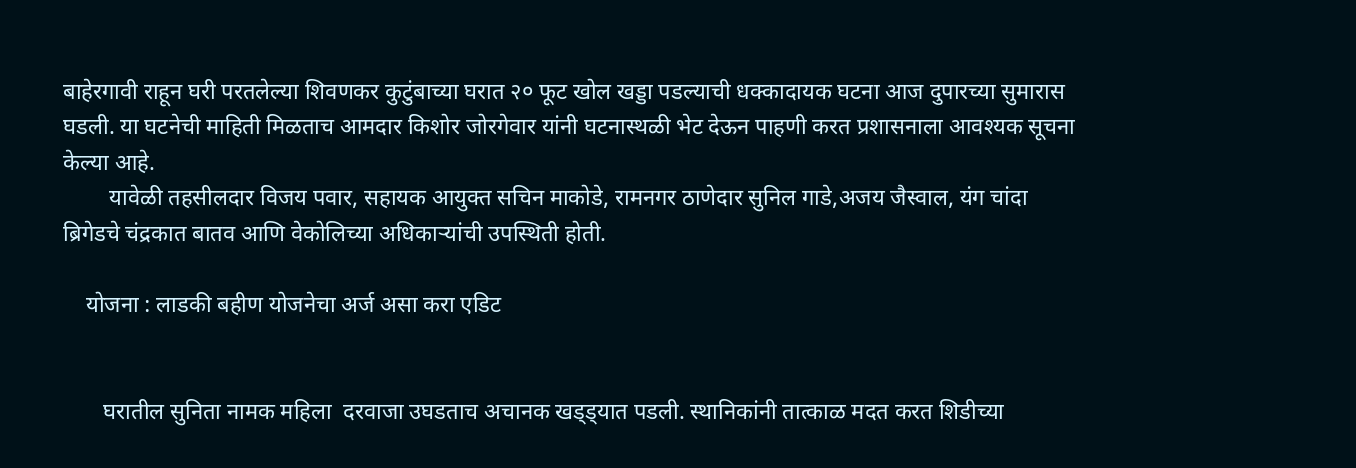बाहेरगावी राहून घरी परतलेल्या शिवणकर कुटुंबाच्या घरात २० फूट खोल खड्डा पडल्याची धक्कादायक घटना आज दुपारच्या सुमारास घडली. या घटनेची माहिती मिळताच आमदार किशोर जोरगेवार यांनी घटनास्थळी भेट देऊन पाहणी करत प्रशासनाला आवश्यक सूचना केल्या आहे.
        यावेळी तहसीलदार विजय पवार, सहायक आयुक्त सचिन माकोडे, रामनगर ठाणेदार सुनिल गाडे,अजय जैस्वाल, यंग चांदा ब्रिगेडचे चंद्रकात बातव आणि वेकोलिच्या अधिकाऱ्यांची उपस्थिती होती.

    योजना : लाडकी बहीण योजनेचा अर्ज असा करा एडिट


       घरातील सुनिता नामक महिला  दरवाजा उघडताच अचानक खड्ड्यात पडली. स्थानिकांनी तात्काळ मदत करत शिडीच्या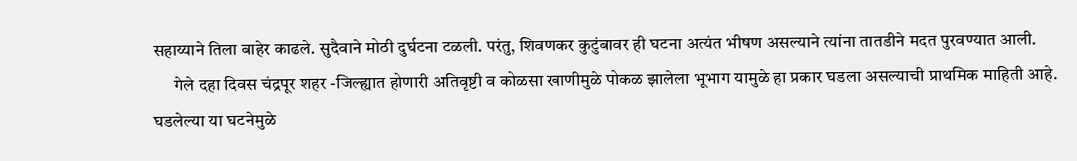सहाय्याने तिला बाहेर काढले. सुदैवाने मोठी दुर्घटना टळली. परंतु, शिवणकर कुटुंबावर ही घटना अत्यंत भीषण असल्याने त्यांना तातडीने मदत पुरवण्यात आली.
      गेले दहा दिवस चंद्रपूर शहर -जिल्ह्यात होणारी अतिवृष्टी व कोळसा खाणीमुळे पोकळ झालेला भूभाग यामुळे हा प्रकार घडला असल्याची प्राथमिक माहिती आहे.   घडलेल्या या घटनेमुळे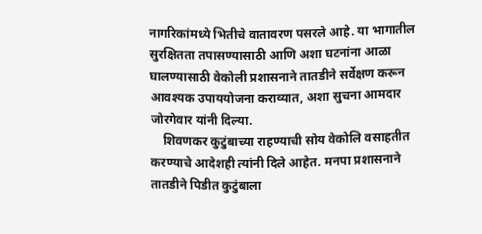नागरिकांमध्ये भितीचे वातावरण पसरले आहे. या भागातील सुरक्षितता तपासण्यासाठी आणि अशा घटनांना आळा घालण्यासाठी वेकोली प्रशासनाने तातडीने सर्वेक्षण करून आवश्यक उपाययोजना कराव्यात, अशा सुचना आमदार जोरगेवार यांनी दिल्या.
    शिवणकर कुटुंबाच्या राहण्याची सोय वेकोलि वसाहतीत करण्याचे आदेशही त्यांनी दिले आहेत. मनपा प्रशासनाने तातडीने पिडीत कुटुंबाला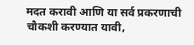मदत करावी आणि या सर्व प्रकरणाची चौकशी करण्यात यावी,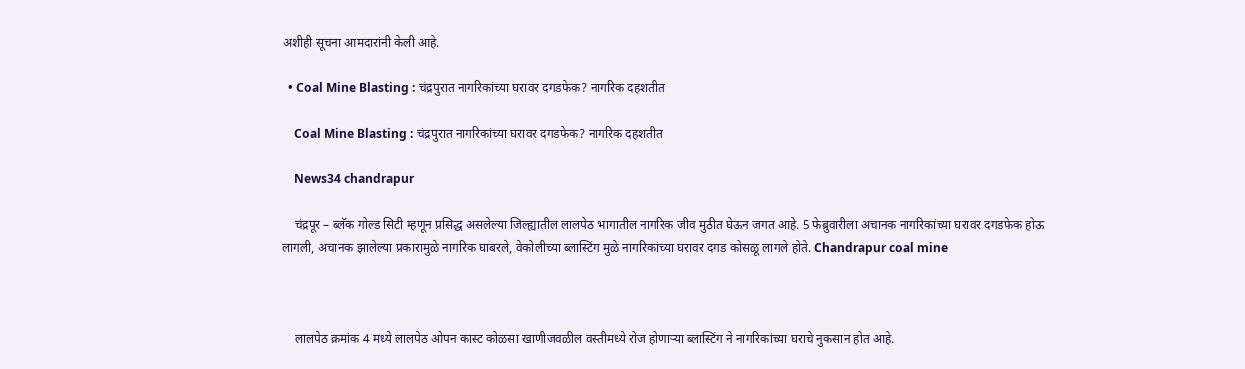अशीही सूचना आमदारांनी केली आहे.

  • Coal Mine Blasting : चंद्रपुरात नागरिकांच्या घरावर दगडफेक? नागरिक दहशतीत

    Coal Mine Blasting : चंद्रपुरात नागरिकांच्या घरावर दगडफेक? नागरिक दहशतीत

    News34 chandrapur

    चंद्रपूर – ब्लॅक गोल्ड सिटी म्हणून प्रसिद्ध असलेल्या जिल्ह्यातील लालपेठ भागातील नागरिक जीव मुठीत घेऊन जगत आहे. 5 फेब्रुवारीला अचानक नागरिकांच्या घरावर दगडफेक होऊ लागली, अचानक झालेल्या प्रकारामुळे नागरिक घाबरले, वेकोलीच्या ब्लास्टिंग मुळे नागरिकांच्या घरावर दगड कोसळू लागले होते. Chandrapur coal mine



    लालपेठ क्रमांक 4 मध्ये लालपेठ ओपन कास्ट कोळसा खाणीजवळील वस्तीमध्ये रोज होणाऱ्या ब्लास्टिंग ने नागरिकांच्या घराचे नुकसान होत आहे.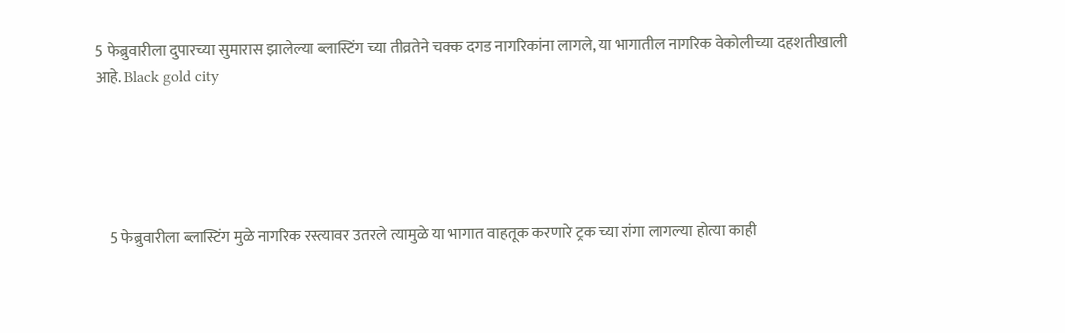5 फेब्रुवारीला दुपारच्या सुमारास झालेल्या ब्लास्टिंग च्या तीव्रतेने चक्क दगड नागरिकांना लागले, या भागातील नागरिक वेकोलीच्या दहशतीखाली आहे. Black gold city





    5 फेब्रुवारीला ब्लास्टिंग मुळे नागरिक रस्त्यावर उतरले त्यामुळे या भागात वाहतूक करणारे ट्रक च्या रांगा लागल्या होत्या काही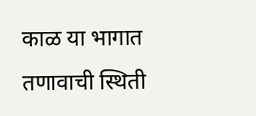काळ या भागात तणावाची स्थिती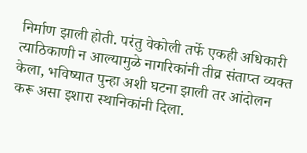निर्माण झाली होती. परंतु वेकोली तर्फे एकही अधिकारी त्याठिकाणी न आल्यामुळे नागरिकांनी तीव्र संताप्त व्यक्त केला, भविष्यात पुन्हा अशी घटना झाली तर आंदोलन करू असा इशारा स्थानिकांनी दिला.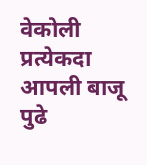वेकोली प्रत्येकदा आपली बाजू पुढे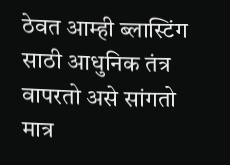ठेवत आम्ही ब्लास्टिंग साठी आधुनिक तंत्र वापरतो असे सांगतो मात्र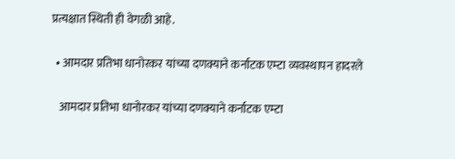प्रत्यक्षात स्थिती ही वेगळी आहे.

  • आमदार प्रतिभा धानोरकर यांच्या दणक्याने कर्नाटक एम्टा व्यवस्थापन हादरले

    आमदार प्रतिभा धानोरकर यांच्या दणक्याने कर्नाटक एम्टा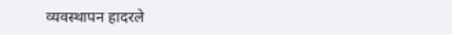व्यवस्थापन हादरले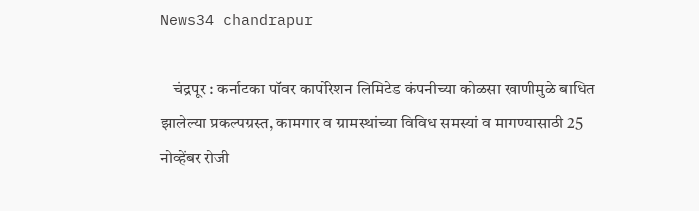News34 chandrapur

    चंद्रपूर : कर्नाटका पॉवर कार्पोरेशन लिमिटेड कंपनीच्या कोळसा खाणीमुळे बाधित झालेल्या प्रकल्पग्रस्त, कामगार व ग्रामस्थांच्या विविध समस्यां व मागण्यासाठी 25 नोव्हेंबर रोजी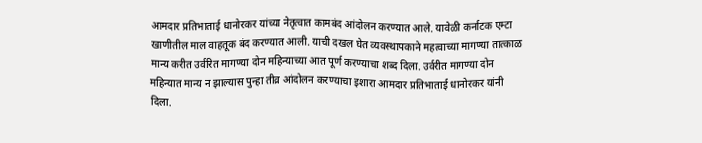आमदार प्रतिभाताई धानोरकर यांच्या नेतृत्वात कामबंद आंदोलन करण्यात आले. यावेळी कर्नाटक एम्टा खाणीतील माल वाहतूक बंद करण्यात आली. याची दखल घेत व्यवस्थापकाने महत्वाच्या मागण्या तात्काळ मान्य करीत उर्वरित मागण्या दोन महिन्याच्या आत पूर्ण करण्याचा शब्द दिला. उर्वरीत मागण्या दोन महिन्यात मान्य न झाल्यास पुन्हा तीव्र आंदोलन करण्याचा इशारा आमदार प्रतिभाताई धानोरकर यांनी दिला.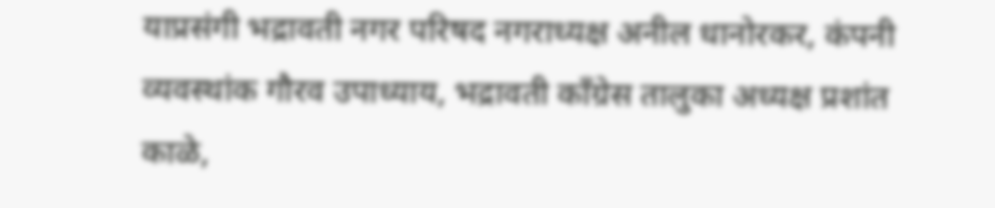याप्रसंगी भद्रावती नगर परिषद नगराध्यक्ष अनील धानोरकर, कंपनी व्यवस्थांक गौरव उपाध्याय, भद्रावती काँग्रेस तालुका अध्यक्ष प्रशांत काळे,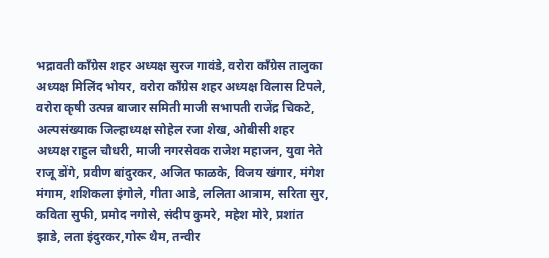भद्रावती काँग्रेस शहर अध्यक्ष सुरज गावंडे, वरोरा काँग्रेस तालुका अध्यक्ष मिलिंद भोयर, वरोरा काँग्रेस शहर अध्यक्ष विलास टिपले, वरोरा कृषी उत्पन्न बाजार समिती माजी सभापती राजेंद्र चिकटे, अल्पसंख्याक जिल्हाध्यक्ष सोहेल रजा शेख, ओबीसी शहर अध्यक्ष राहुल चौधरी, माजी नगरसेवक राजेश महाजन, युवा नेते राजू डोंगे, प्रवीण बांदुरकर, अजित फाळके, विजय खंगार, मंगेश मंगाम, शशिकला इंगोले, गीता आडे, ललिता आत्राम, सरिता सुर, कविता सुफी, प्रमोद नगोसे, संदीप कुमरे, महेश मोरे, प्रशांत झाडे, लता इंदुरकर,गोरू थैम, तन्वीर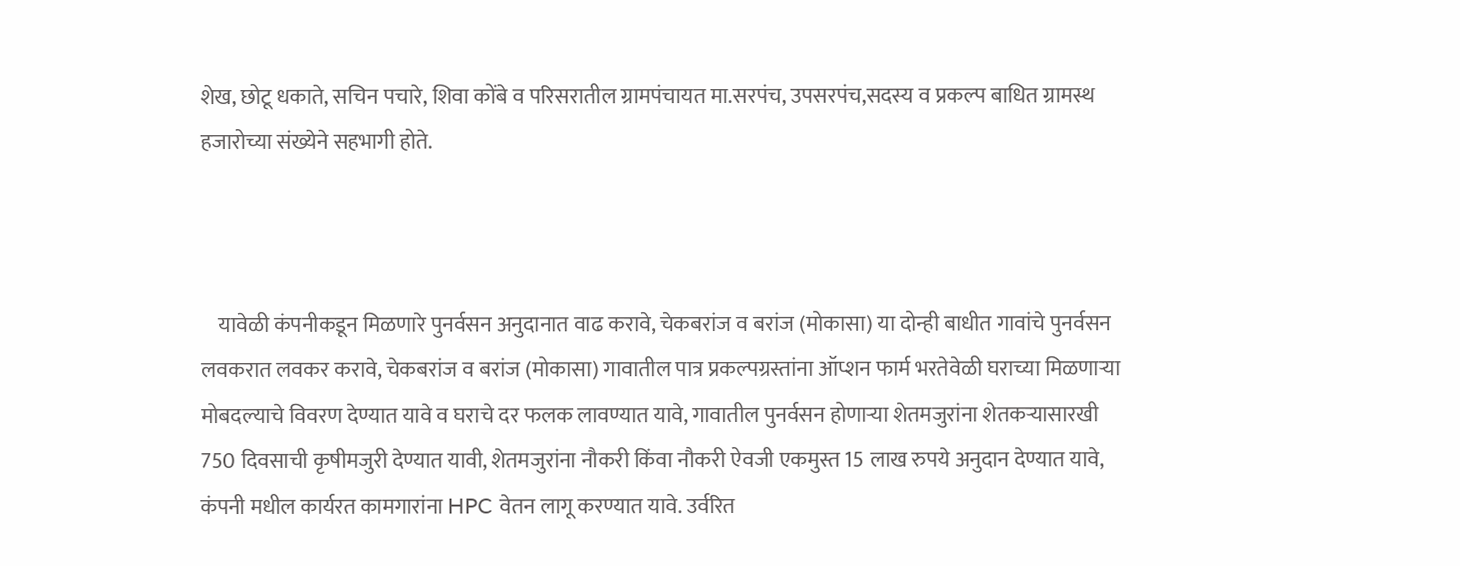शेख, छोटू धकाते, सचिन पचारे, शिवा कोंबे व परिसरातील ग्रामपंचायत मा.सरपंच, उपसरपंच,सदस्य व प्रकल्प बाधित ग्रामस्थ हजारोच्या संख्येने सहभागी होते.



    यावेळी कंपनीकडून मिळणारे पुनर्वसन अनुदानात वाढ करावे, चेकबरांज व बरांज (मोकासा) या दोन्ही बाधीत गावांचे पुनर्वसन लवकरात लवकर करावे, चेकबरांज व बरांज (मोकासा) गावातील पात्र प्रकल्पग्रस्तांना ऑप्शन फार्म भरतेवेळी घराच्या मिळणाऱ्या मोबदल्याचे विवरण देण्यात यावे व घराचे दर फलक लावण्यात यावे, गावातील पुनर्वसन होणाऱ्या शेतमजुरांना शेतकऱ्यासारखी 750 दिवसाची कृषीमजुरी देण्यात यावी, शेतमजुरांना नौकरी किंवा नौकरी ऐवजी एकमुस्त 15 लाख रुपये अनुदान देण्यात यावे, कंपनी मधील कार्यरत कामगारांना HPC वेतन लागू करण्यात यावे. उर्वरित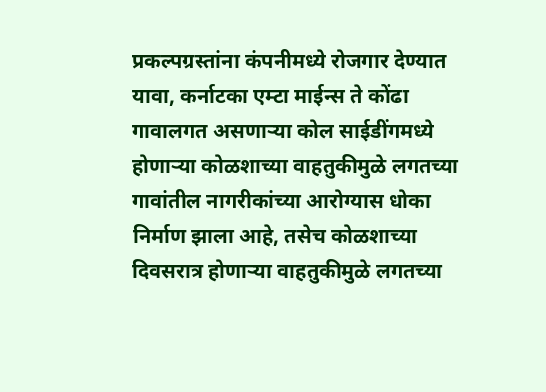प्रकल्पग्रस्तांना कंपनीमध्ये रोजगार देण्यात यावा, कर्नाटका एम्टा माईन्स ते कोंढा गावालगत असणाऱ्या कोल साईडींगमध्ये होणाऱ्या कोळशाच्या वाहतुकीमुळे लगतच्या गावांतील नागरीकांच्या आरोग्यास धोका निर्माण झाला आहे, तसेच कोळशाच्या दिवसरात्र होणाऱ्या वाहतुकीमुळे लगतच्या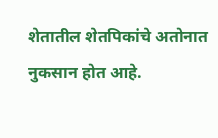शेतातील शेतपिकांचे अतोनात नुकसान होत आहे.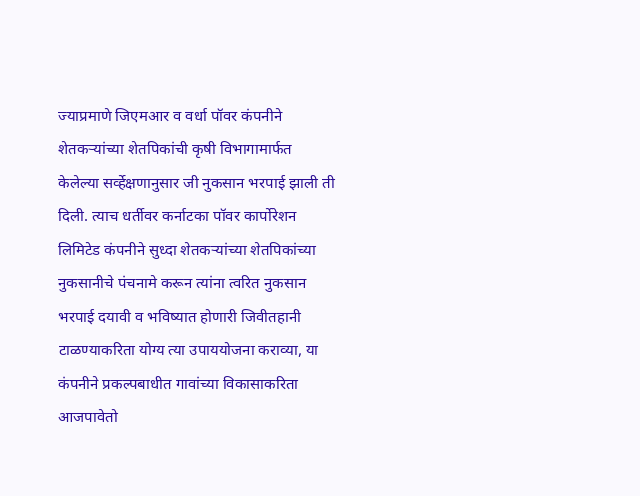ज्याप्रमाणे जिएमआर व वर्धा पॉवर कंपनीने शेतकऱ्यांच्या शेतपिकांची कृषी विभागामार्फत केलेल्या सर्व्हेक्षणानुसार जी नुकसान भरपाई झाली ती दिली. त्याच धर्तीवर कर्नाटका पॉवर कार्पोरेशन लिमिटेड कंपनीने सुध्दा शेतकऱ्यांच्या शेतपिकांच्या नुकसानीचे पंचनामे करून त्यांना त्वरित नुकसान भरपाई दयावी व भविष्यात होणारी जिवीतहानी टाळण्याकरिता योग्य त्या उपाययोजना कराव्या, या कंपनीने प्रकल्पबाधीत गावांच्या विकासाकरिता आजपावेतो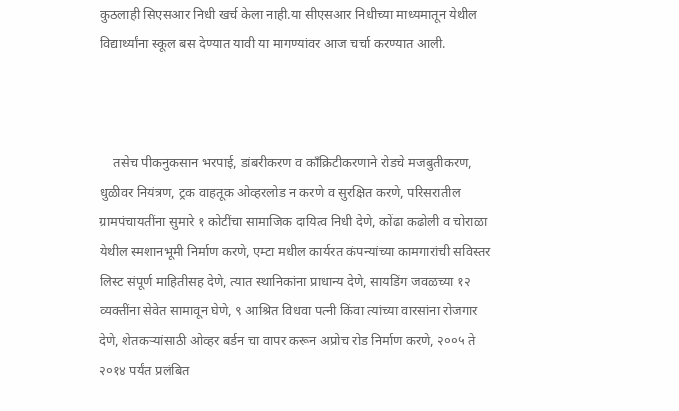कुठलाही सिएसआर निधी खर्च केला नाही.या सीएसआर निधीच्या माध्यमातून येथील विद्यार्थ्यांना स्कूल बस देण्यात यावी या मागण्यांवर आज चर्चा करण्यात आली.



    तसेच पीकनुकसान भरपाई, डांबरीकरण व काँक्रिटीकरणाने रोडचे मजबुतीकरण, धुळीवर नियंत्रण, ट्रक वाहतूक ओव्हरलोड न करणे व सुरक्षित करणे, परिसरातील ग्रामपंचायतींना सुमारे १ कोटींचा सामाजिक दायित्व निधी देणे, कोंढा कढोली व चोराळा येथील स्मशानभूमी निर्माण करणे, एम्टा मधील कार्यरत कंपन्यांच्या कामगारांची सविस्तर लिस्ट संपूर्ण माहितीसह देणे, त्यात स्थानिकांना प्राधान्य देणे, सायडिंग जवळच्या १२ व्यक्तींना सेवेत सामावून घेणे, ९ आश्रित विधवा पत्नी किंवा त्यांच्या वारसांना रोजगार देणे, शेतकऱ्यांसाठी ओव्हर बर्डन चा वापर करून अप्रोच रोड निर्माण करणे, २००५ ते २०१४ पर्यंत प्रलंबित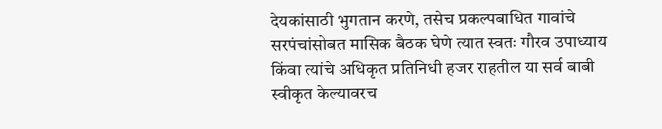देयकांसाठी भुगतान करणे, तसेच प्रकल्पबाधित गावांचे सरपंचांसोबत मासिक बैठक घेणे त्यात स्वतः गौरव उपाध्याय किंवा त्यांचे अधिकृत प्रतिनिधी हजर राहतील या सर्व बाबी स्वीकृत केल्यावरच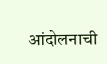आंदोलनाची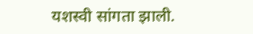यशस्वी सांगता झाली.